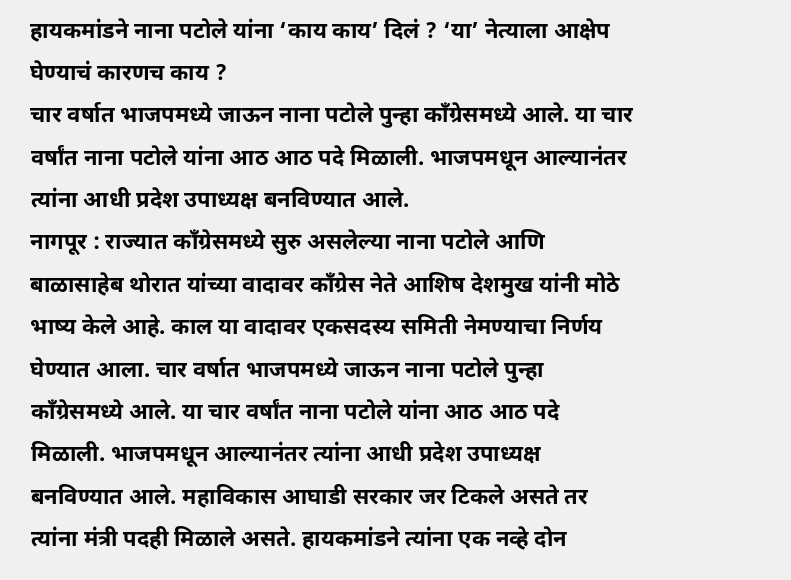हायकमांडने नाना पटोले यांना ‘काय काय’ दिलं ? ‘या’ नेत्याला आक्षेप घेण्याचं कारणच काय ?
चार वर्षात भाजपमध्ये जाऊन नाना पटोले पुन्हा कॉंग्रेसमध्ये आले. या चार वर्षांत नाना पटोले यांना आठ आठ पदे मिळाली. भाजपमधून आल्यानंतर त्यांना आधी प्रदेश उपाध्यक्ष बनविण्यात आले.
नागपूर : राज्यात काँग्रेसमध्ये सुरु असलेल्या नाना पटोले आणि बाळासाहेब थोरात यांच्या वादावर कॉंग्रेस नेते आशिष देशमुख यांनी मोठे भाष्य केले आहे. काल या वादावर एकसदस्य समिती नेमण्याचा निर्णय घेण्यात आला. चार वर्षात भाजपमध्ये जाऊन नाना पटोले पुन्हा कॉंग्रेसमध्ये आले. या चार वर्षांत नाना पटोले यांना आठ आठ पदे मिळाली. भाजपमधून आल्यानंतर त्यांना आधी प्रदेश उपाध्यक्ष बनविण्यात आले. महाविकास आघाडी सरकार जर टिकले असते तर त्यांना मंत्री पदही मिळाले असते. हायकमांडने त्यांना एक नव्हे दोन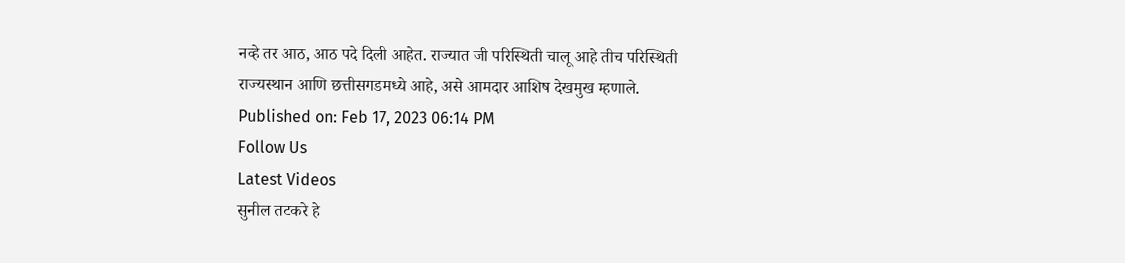नव्हे तर आठ, आठ पदे दिली आहेत. राज्यात जी परिस्थिती चालू आहे तीच परिस्थिती राज्यस्थान आणि छत्तीसगडमध्ये आहे, असे आमदार आशिष देखमुख म्हणाले.
Published on: Feb 17, 2023 06:14 PM
Follow Us
Latest Videos
सुनील तटकरे हे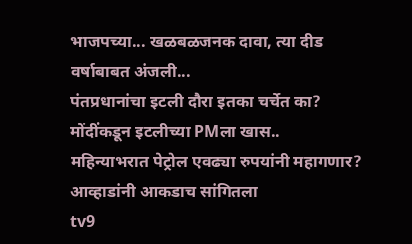भाजपच्या... खळबळजनक दावा, त्या दीड वर्षाबाबत अंजली...
पंतप्रधानांचा इटली दौरा इतका चर्चेत का? मोंदींकडून इटलीच्या PMला खास..
महिन्याभरात पेट्रोल एवढ्या रुपयांनी महागणार? आव्हाडांनी आकडाच सांगितला
tv9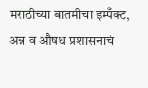मराठीच्या बातमीचा इम्पँक्ट, अन्न व औषध प्रशासनाचं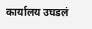कार्यालय उघडलं